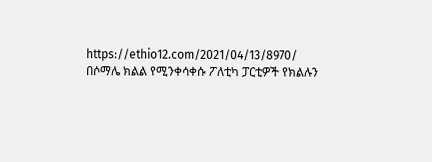https://ethio12.com/2021/04/13/8970/
በሶማሌ ክልል የሚንቀሳቀሱ ፖለቲካ ፓርቲዎች የክልሉን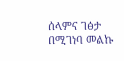ሰላምና ገፅታ በሚገነባ መልኩ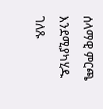ሰላማዊ ምርጫ እንደሚያካሂዱ ገለጹ